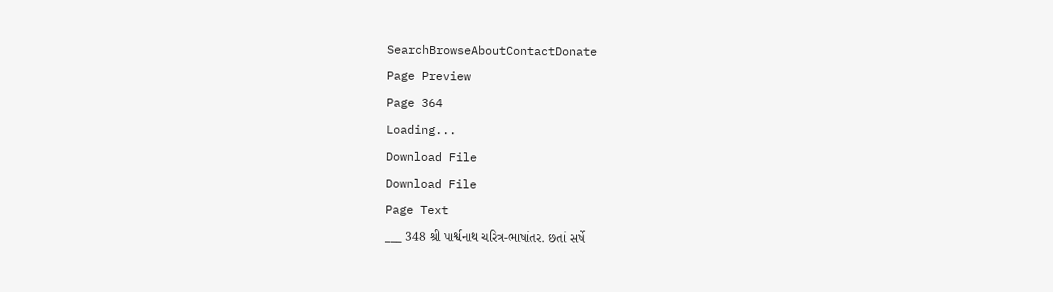SearchBrowseAboutContactDonate
Page Preview
Page 364
Loading...
Download File
Download File
Page Text
___ 348 શ્રી પાર્શ્વનાથ ચરિત્ર-ભાષાંતર. છતાં સર્ષે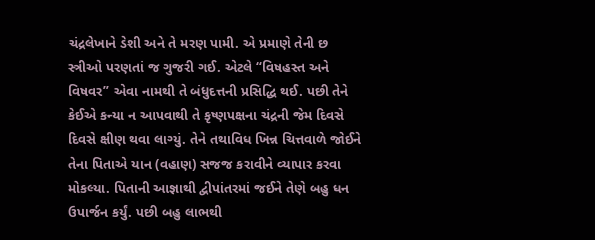ચંદ્રલેખાને ડેશી અને તે મરણ પામી. એ પ્રમાણે તેની છ સ્ત્રીઓ પરણતાં જ ગુજરી ગઈ. એટલે “વિષહસ્ત અને વિષવર” એવા નામથી તે બંધુદત્તની પ્રસિદ્ધિ થઈ. પછી તેને કેઈએ કન્યા ન આપવાથી તે કૃષ્ણપક્ષના ચંદ્રની જેમ દિવસે દિવસે ક્ષીણ થવા લાગ્યું. તેને તથાવિધ ખિન્ન ચિત્તવાળે જોઈને તેના પિતાએ યાન (વહાણ) સજજ કરાવીને વ્યાપાર કરવા મોકલ્યા. પિતાની આજ્ઞાથી દ્વીપાંતરમાં જઈને તેણે બહુ ધન ઉપાર્જન કર્યું. પછી બહુ લાભથી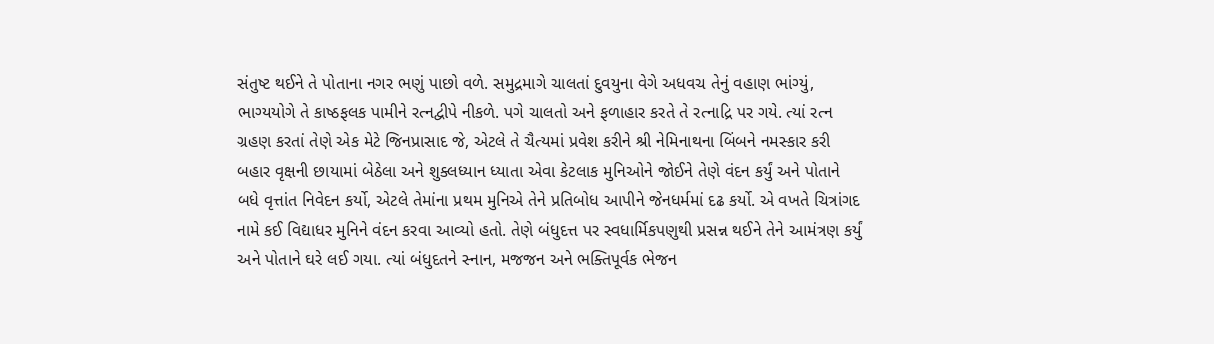સંતુષ્ટ થઈને તે પોતાના નગર ભણું પાછો વળે. સમુદ્રમાગે ચાલતાં દુવયુના વેગે અધવચ તેનું વહાણ ભાંગ્યું, ભાગ્યયોગે તે કાષ્ઠફલક પામીને રત્નદ્વીપે નીકળે. પગે ચાલતો અને ફળાહાર કરતે તે રત્નાદ્રિ પર ગયે. ત્યાં રત્ન ગ્રહણ કરતાં તેણે એક મેટે જિનપ્રાસાદ જે, એટલે તે ચૈત્યમાં પ્રવેશ કરીને શ્રી નેમિનાથના બિંબને નમસ્કાર કરી બહાર વૃક્ષની છાયામાં બેઠેલા અને શુક્લધ્યાન ધ્યાતા એવા કેટલાક મુનિઓને જોઈને તેણે વંદન કર્યું અને પોતાને બધે વૃત્તાંત નિવેદન કર્યો, એટલે તેમાંના પ્રથમ મુનિએ તેને પ્રતિબોધ આપીને જેનધર્મમાં દઢ કર્યો. એ વખતે ચિત્રાંગદ નામે કઈ વિદ્યાધર મુનિને વંદન કરવા આવ્યો હતો. તેણે બંધુદત્ત પર સ્વધાર્મિકપણુથી પ્રસન્ન થઈને તેને આમંત્રણ કર્યું અને પોતાને ઘરે લઈ ગયા. ત્યાં બંધુદતને સ્નાન, મજજન અને ભક્તિપૂર્વક ભેજન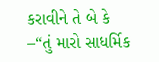કરાવીને તે બે કે –“તું મારો સાધર્મિક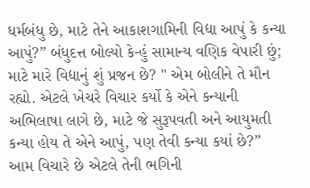ધર્મબંધુ છે, માટે તેને આકાશગામિની વિદ્યા આપું કે કન્યા આપું?” બંધુદત્ત બોલ્યો કે-હું સામાન્ય વણિક વેપારી છું; માટે મારે વિદ્યાનું શું પ્રજન છે? " એમ બોલીને તે મૌન રહ્યો. એટલે ખેચરે વિચાર કર્યો કે એને કન્યાની અભિલાષા લાગે છે, માટે જે સુરૂપવતી અને આયુમતી કન્યા હોય તે એને આપું, પણ તેવી કન્યા કયાં છે?” આમ વિચારે છે એટલે તેની ભગિની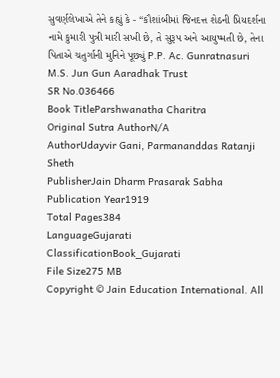સુવર્ણલેખાએ તેને કહ્યું કે - “કૌશાંબીમાં જિનદત્ત શેઠની પ્રિયદર્શના નામે કુમારી પુત્રી મારી સખી છે, તે સુરૂપ અને આયુષ્મતી છે, તેના પિતાએ ચતુર્ગાની મુનિને પૂછ્યું P.P. Ac. Gunratnasuri M.S. Jun Gun Aaradhak Trust
SR No.036466
Book TitleParshwanatha Charitra
Original Sutra AuthorN/A
AuthorUdayvir Gani, Parmananddas Ratanji Sheth
PublisherJain Dharm Prasarak Sabha
Publication Year1919
Total Pages384
LanguageGujarati
ClassificationBook_Gujarati
File Size275 MB
Copyright © Jain Education International. All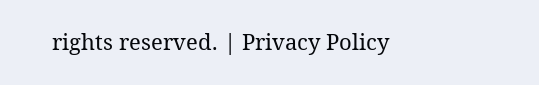rights reserved. | Privacy Policy